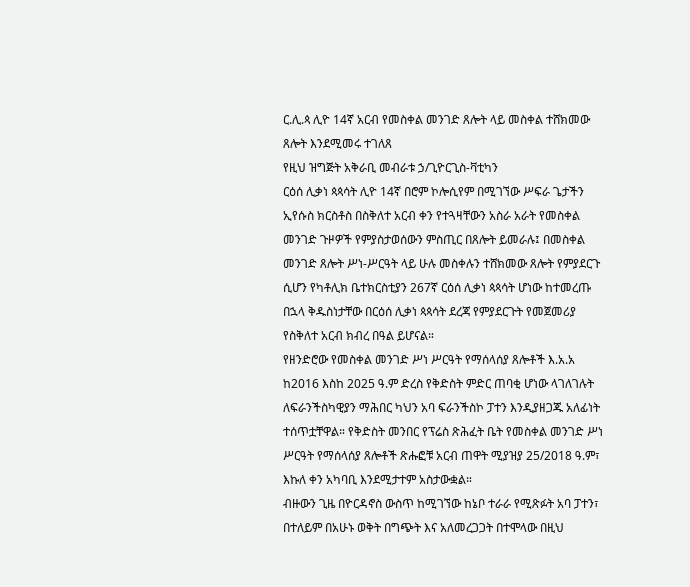ር.ሊ.ጳ ሊዮ 14ኛ አርብ የመስቀል መንገድ ጸሎት ላይ መስቀል ተሸክመው ጸሎት እንደሚመሩ ተገለጸ
የዚህ ዝግጅት አቅራቢ መብራቱ ኃ/ጊዮርጊስ-ቫቲካን
ርዕሰ ሊቃነ ጳጳሳት ሊዮ 14ኛ በሮም ኮሎሲየም በሚገኘው ሥፍራ ጌታችን ኢየሱስ ክርስቶስ በስቅለተ አርብ ቀን የተጓዛቸውን አስራ አራት የመስቀል መንገድ ጉዞዎች የምያስታወሰውን ምስጢር በጸሎት ይመራሉ፤ በመስቀል መንገድ ጸሎት ሥነ-ሥርዓት ላይ ሁሉ መስቀሉን ተሸክመው ጸሎት የምያደርጉ ሲሆን የካቶሊክ ቤተክርስቲያን 267ኛ ርዕሰ ሊቃነ ጳጳሳት ሆነው ከተመረጡ በኋላ ቅዱስነታቸው በርዕሰ ሊቃነ ጳጳሳት ደረጃ የምያደርጉት የመጀመሪያ የስቅለተ አርብ ክብረ በዓል ይሆናል።
የዘንድሮው የመስቀል መንገድ ሥነ ሥርዓት የማሰላሰያ ጸሎቶች እ.አ.አ ከ2016 እስከ 2025 ዓ.ም ድረስ የቅድስት ምድር ጠባቂ ሆነው ላገለገሉት ለፍራንችስካዊያን ማሕበር ካህን አባ ፍራንችስኮ ፓተን እንዲያዘጋጁ አለፊነት ተሰጥቷቸዋል። የቅድስት መንበር የፕሬስ ጽሕፈት ቤት የመስቀል መንገድ ሥነ ሥርዓት የማሰላሰያ ጸሎቶች ጽሑፎቹ አርብ ጠዋት ሚያዝያ 25/2018 ዓ.ም፣ እኩለ ቀን አካባቢ እንደሚታተም አስታውቋል።
ብዙውን ጊዜ በዮርዳኖስ ውስጥ ከሚገኘው ከኔቦ ተራራ የሚጽፉት አባ ፓተን፣ በተለይም በአሁኑ ወቅት በግጭት እና አለመረጋጋት በተሞላው በዚህ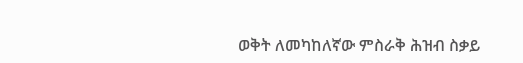ወቅት ለመካከለኛው ምስራቅ ሕዝብ ስቃይ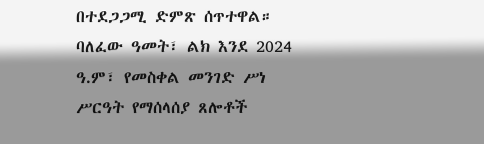በተደጋጋሚ ድምጽ ሰጥተዋል።
ባለፈው ዓመት፣ ልክ እንደ 2024 ዓ.ም፣ የመስቀል መንገድ ሥነ ሥርዓት የማሰላሰያ ጸሎቶች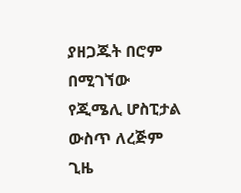ያዘጋጁት በሮም በሚገኘው የጂሜሊ ሆስፒታል ውስጥ ለረጅም ጊዜ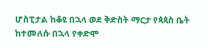ሆስፒታል ከቆዩ በኋላ ወደ ቅድስት ማርታ የጳጳስ ቤት ከተመለሱ በኋላ የቀድሞ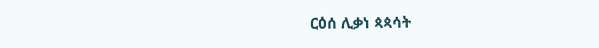ርዕሰ ሊቃነ ጳጳሳት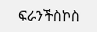ፍራንችስኮስ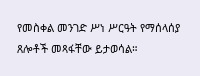የመስቀል መንገድ ሥነ ሥርዓት የማሰላሰያ ጸሎቶች መጻፋቸው ይታወሳል።